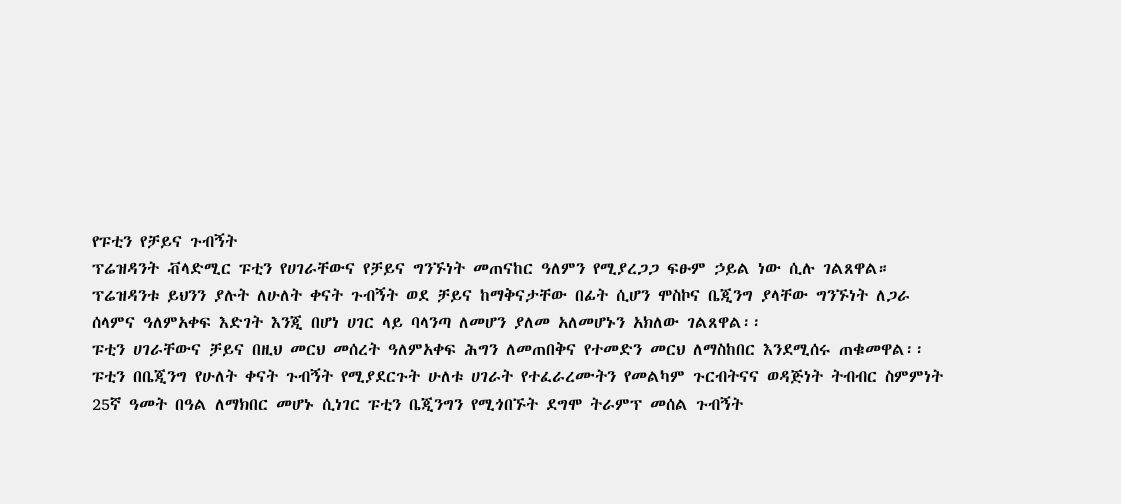የፑቲን የቻይና ጉብኝት
ፕሬዝዳንት ቭላድሚር ፑቲን የሀገራቸውና የቻይና ግንኙነት መጠናከር ዓለምን የሚያረጋጋ ፍፁም ኃይል ነው ሲሉ ገልጸዋል።
ፕሬዝዳንቱ ይህንን ያሉት ለሁለት ቀናት ጉብኝት ወደ ቻይና ከማቅናታቸው በፊት ሲሆን ሞስኮና ቤጂንግ ያላቸው ግንኙነት ለጋራ ሰላምና ዓለምአቀፍ እድገት እንጂ በሆነ ሀገር ላይ ባላንጣ ለመሆን ያለመ አለመሆኑን አክለው ገልጸዋል፡፡
ፑቲን ሀገራቸውና ቻይና በዚህ መርህ መሰረት ዓለምአቀፍ ሕግን ለመጠበቅና የተመድን መርህ ለማስከበር እንደሚሰሩ ጠቁመዋል፡፡
ፑቲን በቤጂንግ የሁለት ቀናት ጉብኝት የሚያደርጉት ሁለቱ ሀገራት የተፈራረሙትን የመልካም ጉርብትናና ወዳጅነት ትብብር ስምምነት 25ኛ ዓመት በዓል ለማክበር መሆኑ ሲነገር ፑቲን ቤጂንግን የሚጎበኙት ደግሞ ትራምፕ መሰል ጉብኝት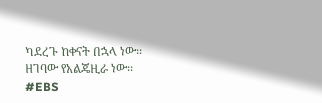ካደረጉ ከቀናት በኋላ ነው፡፡ ዘገባው የአልጄዚራ ነው፡፡
#EBS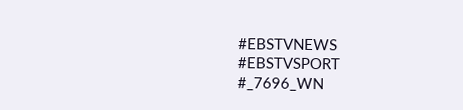#EBSTVNEWS
#EBSTVSPORT
#_7696_WN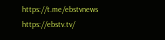https://t.me/ebstvnews
https://ebstv.tv/